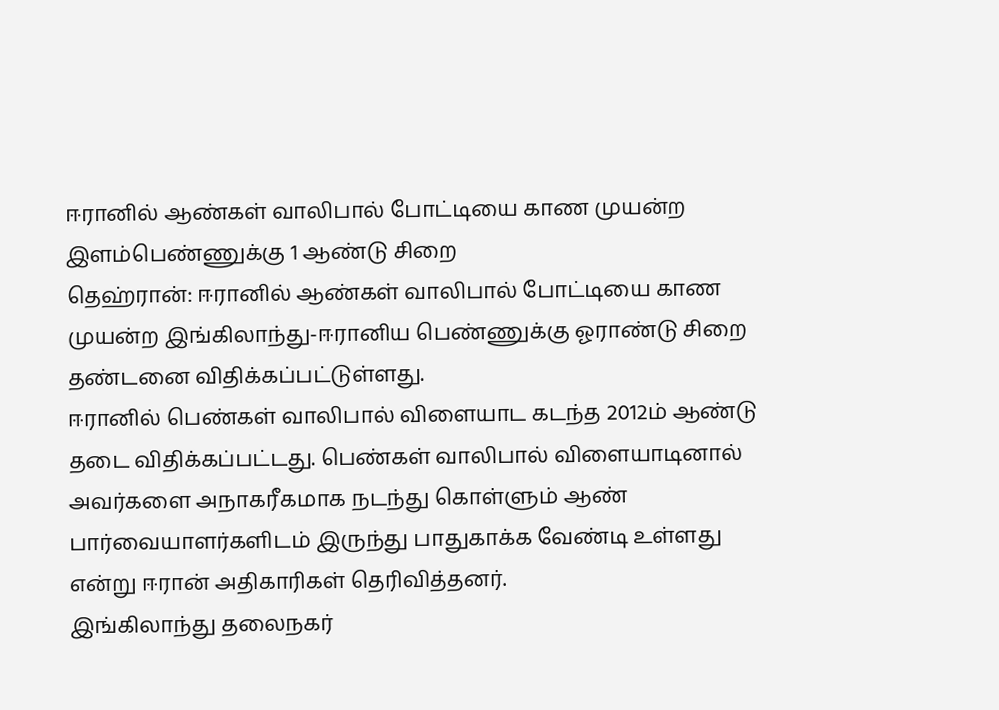ஈரானில் ஆண்கள் வாலிபால் போட்டியை காண முயன்ற இளம்பெண்ணுக்கு 1 ஆண்டு சிறை
தெஹ்ரான்: ஈரானில் ஆண்கள் வாலிபால் போட்டியை காண முயன்ற இங்கிலாந்து-ஈரானிய பெண்ணுக்கு ஓராண்டு சிறை தண்டனை விதிக்கப்பட்டுள்ளது.
ஈரானில் பெண்கள் வாலிபால் விளையாட கடந்த 2012ம் ஆண்டு தடை விதிக்கப்பட்டது. பெண்கள் வாலிபால் விளையாடினால் அவர்களை அநாகரீகமாக நடந்து கொள்ளும் ஆண் பார்வையாளர்களிடம் இருந்து பாதுகாக்க வேண்டி உள்ளது என்று ஈரான் அதிகாரிகள் தெரிவித்தனர்.
இங்கிலாந்து தலைநகர்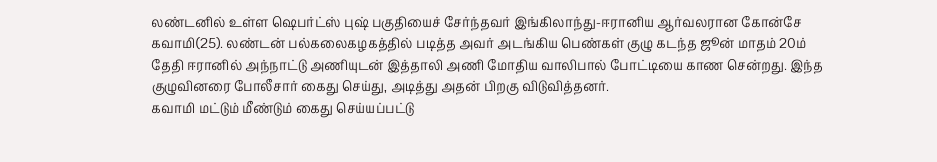லண்டனில் உள்ள ஷெபர்ட்ஸ் புஷ் பகுதியைச் சேர்ந்தவர் இங்கிலாந்து-ஈரானிய ஆர்வலரான கோன்சே கவாமி(25). லண்டன் பல்கலைகழகத்தில் படித்த அவர் அடங்கிய பெண்கள் குழு கடந்த ஜூன் மாதம் 20ம் தேதி ஈரானில் அந்நாட்டு அணியுடன் இத்தாலி அணி மோதிய வாலிபால் போட்டியை காண சென்றது. இந்த குழுவினரை போலீசார் கைது செய்து, அடித்து அதன் பிறகு விடுவித்தனர்.
கவாமி மட்டும் மீண்டும் கைது செய்யப்பட்டு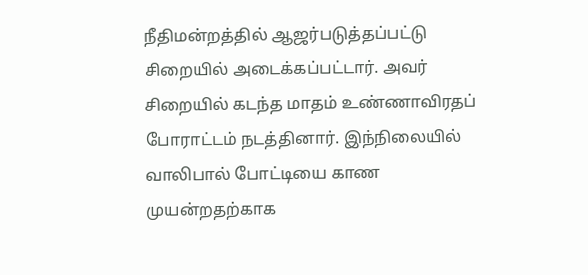நீதிமன்றத்தில் ஆஜர்படுத்தப்பட்டு சிறையில் அடைக்கப்பட்டார். அவர் சிறையில் கடந்த மாதம் உண்ணாவிரதப் போராட்டம் நடத்தினார். இந்நிலையில் வாலிபால் போட்டியை காண முயன்றதற்காக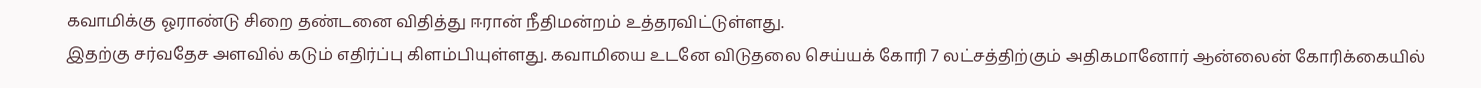கவாமிக்கு ஓராண்டு சிறை தண்டனை விதித்து ஈரான் நீதிமன்றம் உத்தரவிட்டுள்ளது.
இதற்கு சர்வதேச அளவில் கடும் எதிர்ப்பு கிளம்பியுள்ளது. கவாமியை உடனே விடுதலை செய்யக் கோரி 7 லட்சத்திற்கும் அதிகமானோர் ஆன்லைன் கோரிக்கையில்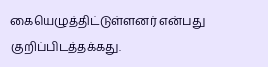கையெழுத்திட்டுள்ளனர் என்பது குறிப்பிடத்தக்கது.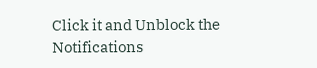Click it and Unblock the Notifications